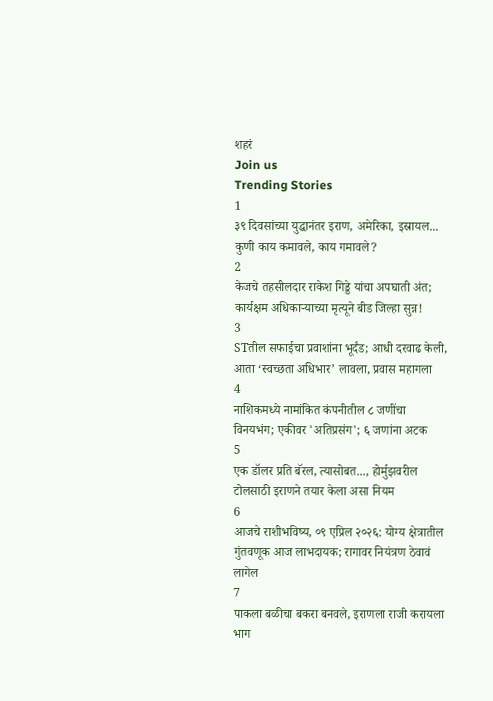शहरं
Join us
Trending Stories
1
३९ दिवसांच्या युद्धानंतर इराण, अमेरिका, इस्रायल... कुणी काय कमावले, काय गमावले?
2
केजचे तहसीलदार राकेश गिड्डे यांचा अपघाती अंत; कार्यक्षम अधिकाऱ्याच्या मृत्यूने बीड जिल्हा सुन्न!
3
STतील सफाईचा प्रवाशांना भूर्दंड; आधी दरवाढ केली, आता ‘स्वच्छता अधिभार’ लावला, प्रवास महागला
4
नाशिकमध्ये नामांकित कंपनीतील ८ जणींचा विनयभंग; एकीवर 'अतिप्रसंग'; ६ जणांना अटक
5
एक डॉलर प्रति बॅरल, त्यासोबत..., होर्मुझवरील टोलसाठी इराणने तयार केला असा नियम
6
आजचे राशीभविष्य, ०९ एप्रिल २०२६: योग्य क्षेत्रातील गुंतवणूक आज लाभदायक; रागावर नियंत्रण ठेवावं लागेल
7
पाकला बळीचा बकरा बनवले, इराणला राजी करायला भाग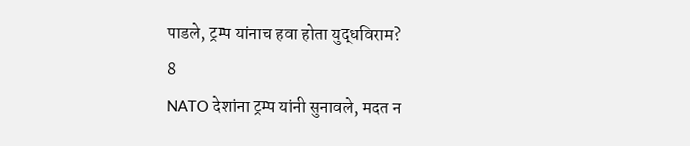पाडले, ट्रम्प यांनाच हवा होता युद्धविराम?
8
NATO देशांना ट्रम्प यांनी सुनावले, मदत न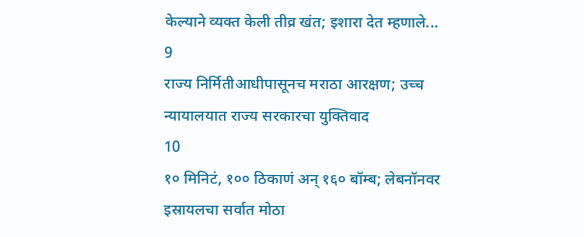केल्याने व्यक्त केली तीव्र खंत; इशारा देत म्हणाले...
9
राज्य निर्मितीआधीपासूनच मराठा आरक्षण; उच्च न्यायालयात राज्य सरकारचा युक्तिवाद
10
१० मिनिटं, १०० ठिकाणं अन् १६० बॉम्ब; लेबनॉनवर इस्रायलचा सर्वात मोठा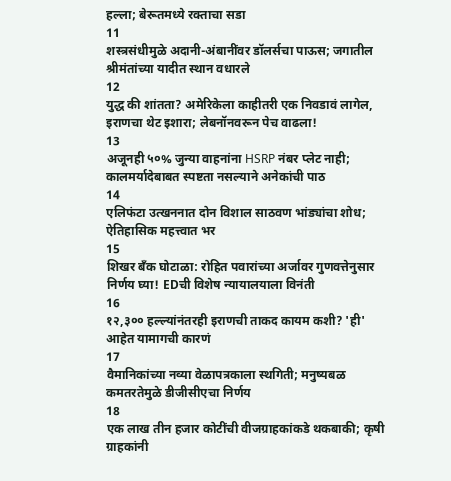हल्ला; बेरूतमध्ये रक्ताचा सडा
11
शस्त्रसंधीमुळे अदानी-अंबानींवर डॉलर्सचा पाऊस; जगातील श्रीमंतांच्या यादीत स्थान वधारले
12
युद्ध की शांतता? अमेरिकेला काहीतरी एक निवडावं लागेल, इराणचा थेट इशारा; लेबनॉनवरून पेच वाढला!
13
अजूनही ५०% जुन्या वाहनांना HSRP नंबर प्लेट नाही; कालमर्यादेबाबत स्पष्टता नसल्याने अनेकांची पाठ
14
एलिफंटा उत्खननात दोन विशाल साठवण भांड्यांचा शोध; ऐतिहासिक महत्त्वात भर
15
शिखर बँक घोटाळा: रोहित पवारांच्या अर्जावर गुणवत्तेनुसार निर्णय घ्या! EDची विशेष न्यायालयाला विनंती
16
१२,३०० हल्ल्यांनंतरही इराणची ताकद कायम कशी? 'ही' आहेत यामागची कारणं
17
वैमानिकांच्या नव्या वेळापत्रकाला स्थगिती; मनुष्यबळ कमतरतेमुळे डीजीसीएचा निर्णय
18
एक लाख तीन हजार कोटींची वीजग्राहकांकडे थकबाकी; कृषी ग्राहकांनी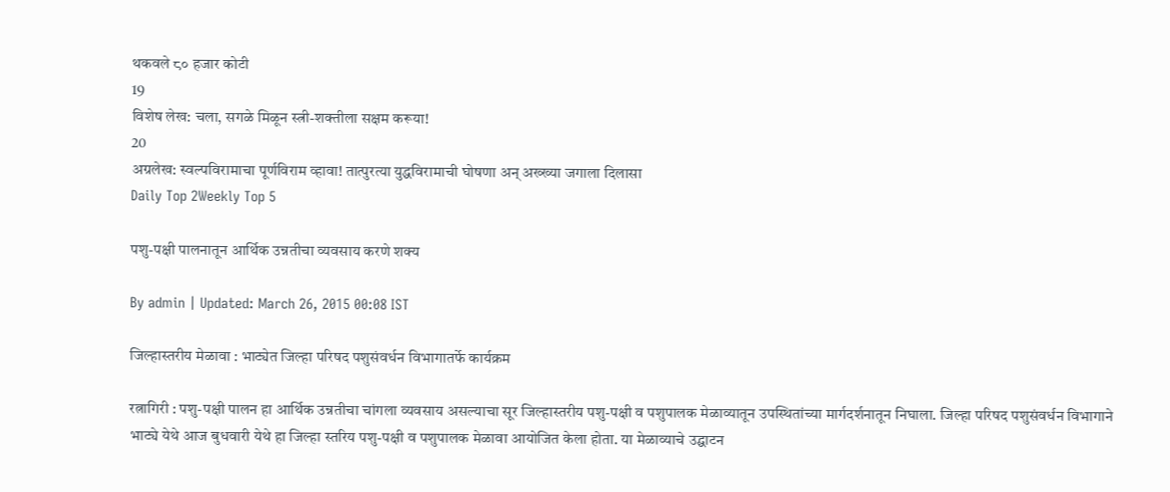थकवले ८० हजार कोटी
19
विशेष लेख: चला, सगळे मिळून स्त्री-शक्तीला सक्षम करूया!
20
अग्रलेख: स्वल्पविरामाचा पूर्णविराम व्हावा! तात्पुरत्या युद्धविरामाची घोषणा अन् अख्ख्या जगाला दिलासा
Daily Top 2Weekly Top 5

पशु-पक्षी पालनातून आर्थिक उन्नतीचा व्यवसाय करणे शक्य

By admin | Updated: March 26, 2015 00:08 IST

जिल्हास्तरीय मेळावा : भाट्येत जिल्हा परिषद पशुसंवर्धन विभागातर्फे कार्यक्रम

रत्नागिरी : पशु-पक्षी पालन हा आर्थिक उन्नतीचा चांगला व्यवसाय असल्याचा सूर जिल्हास्तरीय पशु-पक्षी व पशुपालक मेळाव्यातून उपस्थितांच्या मार्गदर्शनातून निघाला. जिल्हा परिषद पशुसंवर्धन विभागाने भाट्ये येथे आज बुधवारी येथे हा जिल्हा स्तरिय पशु-पक्षी व पशुपालक मेळावा आयोजित केला होता. या मेळाव्याचे उद्घाटन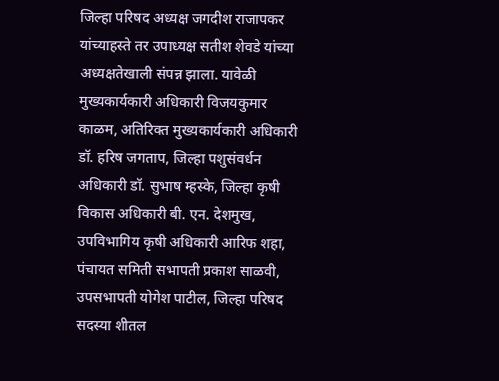जिल्हा परिषद अध्यक्ष जगदीश राजापकर यांच्याहस्ते तर उपाध्यक्ष सतीश शेवडे यांच्या अध्यक्षतेखाली संपन्न झाला. यावेळी मुख्यकार्यकारी अधिकारी विजयकुमार काळम, अतिरिक्त मुख्यकार्यकारी अधिकारी डॉ. हरिष जगताप, जिल्हा पशुसंवर्धन अधिकारी डॉ. सुभाष म्हस्के, जिल्हा कृषी विकास अधिकारी बी. एन. देशमुख, उपविभागिय कृषी अधिकारी आरिफ शहा, पंचायत समिती सभापती प्रकाश साळवी, उपसभापती योगेश पाटील, जिल्हा परिषद सदस्या शीतल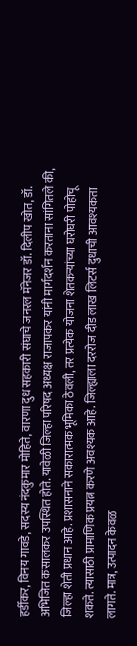हर्डीकर, विनय गावडे, सदस्य नंदकुमार मोहिते, वारणा दुध सहकारी संघाचे जनरल मॅनेजर डॉ. दिलीप खोत, डॉ. अभिजित कसालकर उपस्थित होते. यावेळी जिल्हा परिषद अध्यक्ष राजापकर यांनी मार्गदर्शन करताना सांगितले की, जिल्हा शेती प्रधान आहे. प्रशासनाने सकारात्मक भूमिका ठेवली, तर प्रत्येक योजना शेतकऱ्यांच्या घरोघरी पोहोचू शकते. त्यासाठी प्रामाणिक प्रयत्न करणे अवश्यक आहे. जिल्ह्याला दररोज दीड लाख लिटर्स दुधाची आवश्यकता लागते. मात्र, उत्पादन केवळ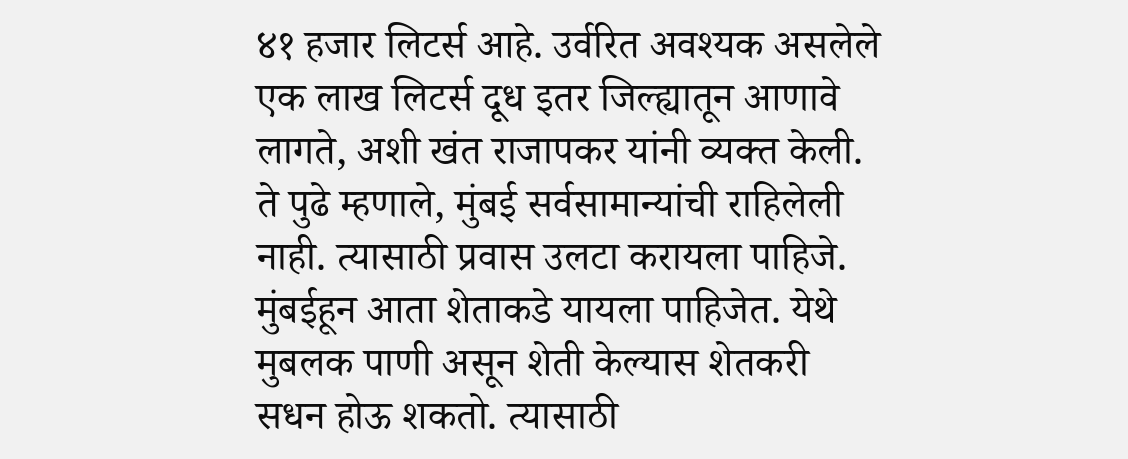४१ हजार लिटर्स आहे. उर्वरित अवश्यक असलेले एक लाख लिटर्स दूध इतर जिल्ह्यातून आणावे लागते, अशी खंत राजापकर यांनी व्यक्त केली. ते पुढे म्हणाले, मुंबई सर्वसामान्यांची राहिलेली नाही. त्यासाठी प्रवास उलटा करायला पाहिजे. मुंबईहून आता शेताकडे यायला पाहिजेत. येथे मुबलक पाणी असून शेती केल्यास शेतकरी सधन होऊ शकतो. त्यासाठी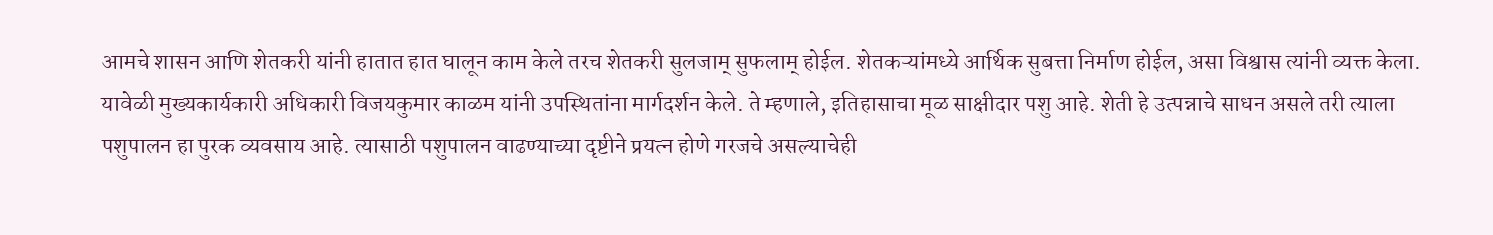आमचे शासन आणि शेतकरी यांनी हातात हात घालून काम केले तरच शेतकरी सुलजाम् सुफलाम् होईल. शेतकऱ्यांमध्ये आर्थिक सुबत्ता निर्माण होईल, असा विश्वास त्यांनी व्यक्त केला. यावेळी मुख्यकार्यकारी अधिकारी विजयकुमार काळम यांनी उपस्थितांना मार्गदर्शन केले. ते म्हणाले, इतिहासाचा मूळ साक्षीदार पशु आहे. शेती हे उत्पन्नाचे साधन असले तरी त्याला पशुपालन हा पुरक व्यवसाय आहे. त्यासाठी पशुपालन वाढण्याच्या दृष्टीने प्रयत्न होणे गरजचे असल्याचेही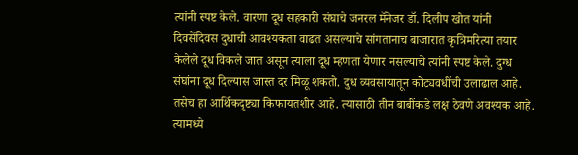त्यांनी स्पष्ट केले. वारणा दूध सहकारी संघाचे जनरल मॅनेजर डॉ. दिलीप खोत यांनी दिवसेंदिवस दुधाची आवश्यकता वाढत असल्याचे सांगतानाच बाजारात कृत्रिमरित्या तयार केलेले दूध विकले जात असून त्याला दूध म्हणता येणार नसल्याचे त्यांनी स्पष्ट केले. दुग्ध संघांना दूध दिल्यास जास्त दर मिळू शकतो. दुध व्यवसायातून कोट्यवधींची उलाढाल आहे. तसेच हा आर्थिकदृष्ट्या किफायतशीर आहे. त्यासाठी तीन बाबींकडे लक्ष ठेवणे अवश्यक आहे. त्यामध्ये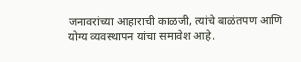जनावरांच्या आहाराची काळजी, त्यांचे बाळंतपण आणि योग्य व्यवस्थापन यांचा समावेश आहे.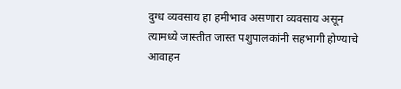दुग्ध व्यवसाय हा हमीभाव असणारा व्यवसाय असून त्यामध्ये जास्तीत जास्त पशुपालकांनी सहभागी होण्याचे आवाहन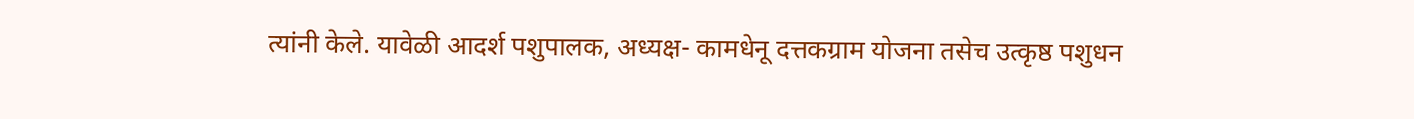त्यांनी केले. यावेळी आदर्श पशुपालक, अध्यक्ष- कामधेनू दत्तकग्राम योजना तसेच उत्कृष्ठ पशुधन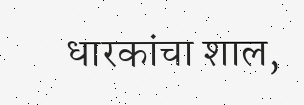धारकांचा शाल,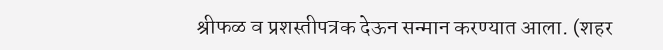श्रीफळ व प्रशस्तीपत्रक देऊन सन्मान करण्यात आला. (शहर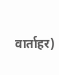वार्ताहर)